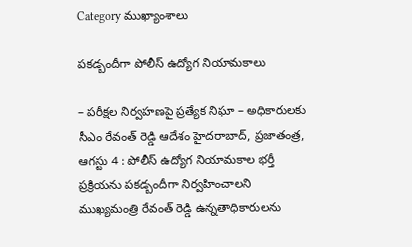Category ముఖ్యాంశాలు

పకడ్బందీగా పోలీస్ ఉద్యోగ నియామకాలు

– పరీక్షల నిర్వహణపై ప్రత్యేక నిఘా – అధికారులకు సీఎం రేవంత్ రెడ్డి ఆదేశం హైదరాబాద్, ప్రజాతంత్ర, ఆగస్టు 4 : పోలీస్ ఉద్యోగ నియామకాల భర్తీ ప్రక్రియను పకడ్బందీగా నిర్వహించాలని ముఖ్యమంత్రి రేవంత్ రెడ్డి ఉన్నతాధికారులను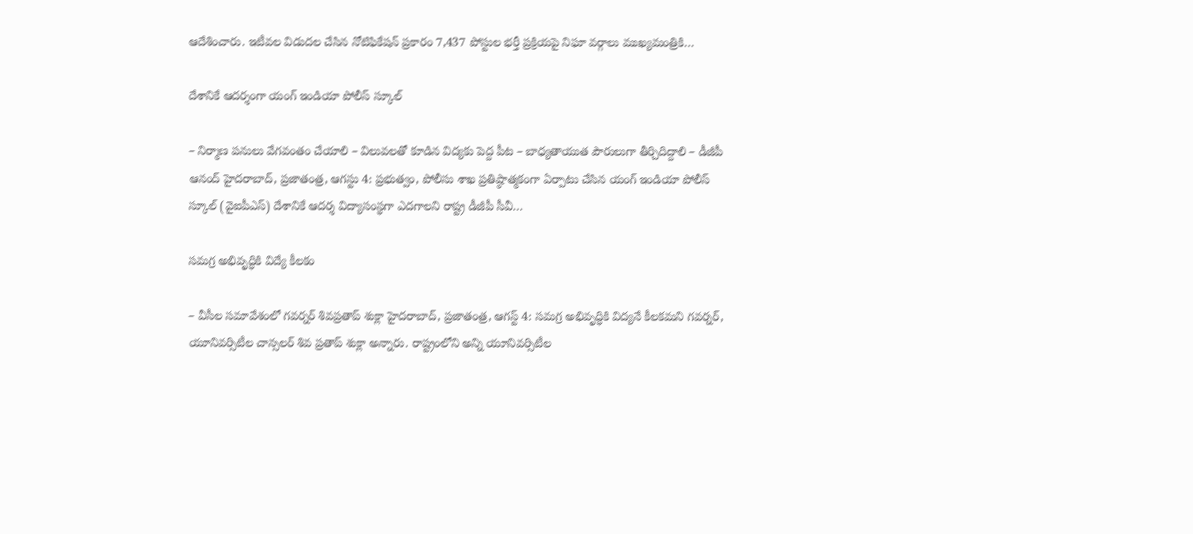ఆదేశించారు. ఇటీవల విడుదల చేసిన నోటిఫికేషన్ ప్రకారం 7,437 పోస్టుల భర్తీ ప్రక్రియపై నిఘా వర్గాలు ముఖ్యమంత్రికి…

దేశానికే ఆదర్శంగా యంగ్ ఇండియా పోలీస్ స్కూల్

– నిర్మాణ పనులు వేగవంతం చేయాలి – విలువలతో కూడిన విద్యకు పెద్ద పీట – బాధ్యతాయుత పౌరులుగా తీర్చిదిద్దాలి – డీజీపీ ఆనంద్ హైదరాబాద్, ప్ర‌జాతంత్ర‌, ఆగస్టు 4: ప్రభుత్వం, పోలీసు శాఖ ప్రతిష్ఠాత్మకంగా ఏర్పాటు చేసిన యంగ్ ఇండియా పోలీస్ స్కూల్ (వైఐపీఎస్) దేశానికే ఆదర్శ విద్యాసంస్థగా ఎదగాలని రాష్ట్ర డీజీపీ సీవీ…

సమగ్ర అభివృద్ధికి విద్యే కీలకం

– వీసీల సమావేశంలో గవర్నర్ శివప్రతాప్ శుక్లా హైదరాబాద్, ప్రజాతంత్ర, ఆగస్ట్ 4: సమగ్ర అభివృద్ధికి విద్యనే కీలకమని గవర్నర్, యూనివర్సిటీల చాన్సలర్ శివ ప్రతాప్ శుక్లా అన్నారు. రాష్ట్రంలోని అన్ని యూనివర్సిటీల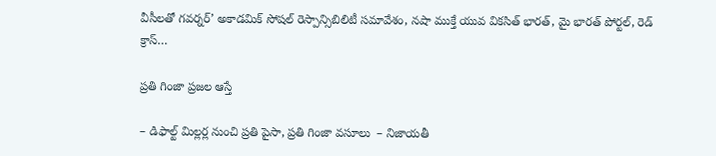వీసీలతో గవర్నర్’ అకాడమిక్ సోషల్ రెస్పాన్సిబిలిటీ సమావేశం, నషా ముక్తే యువ వికసిత్ భారత్, మై భారత్ పోర్టల్, రెడ్ క్రాస్…

ప్రతి గింజా ప్రజల ఆస్తే

– డిఫాల్ట్ మిల్లర్ల నుంచి ప్రతి పైసా, ప్రతి గింజా వసూలు  – నిజాయతీ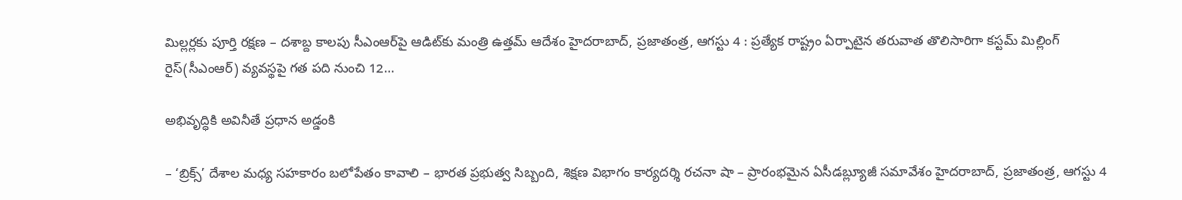మిల్లర్లకు పూర్తి రక్షణ – దశాబ్ద కాలపు సీఎంఆర్‌పై ఆడిట్‌కు మంత్రి ఉత్తమ్ ఆదేశం హైదరాబాద్, ప్రజాతంత్ర, ఆగస్టు 4 : ప్రత్యేక రాష్ట్రం ఏర్పాటైన తరువాత తొలిసారిగా కస్టమ్ మిల్లింగ్ రైస్(సీఎంఆర్) వ్యవస్థపై గత పది నుంచి 12…

అభివృద్ధికి అవినీతే ప్రధాన అడ్డంకి

– ‘బ్రిక్స్‌’ దేశాల మధ్య సహకారం బలోపేతం కావాలి – భారత ప్రభుత్వ సిబ్బంది, శిక్షణ విభాగం కార్యదర్శి రచనా షా – ప్రారంభమైన ఏసీడబ్ల్యూజీ సమావేశం హైదరాబాద్, ప్రజాతంత్ర, ఆగస్టు 4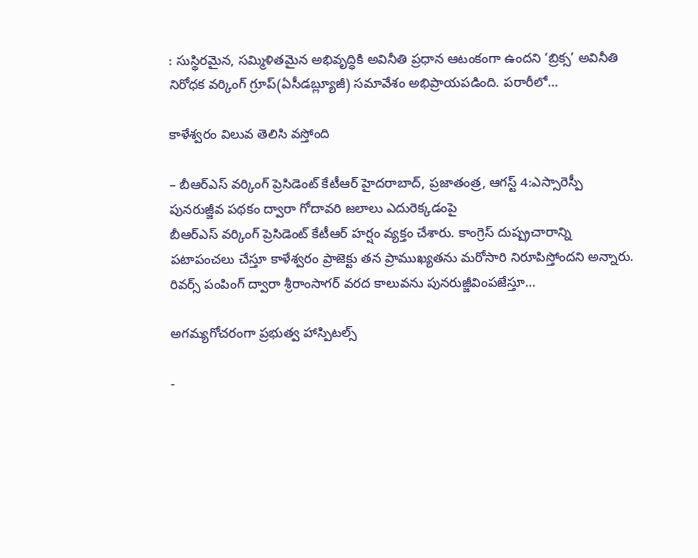: సుస్థిరమైన, సమ్మిళితమైన అభివృద్ధికి అవినీతి ప్రధాన ఆటంకంగా ఉందని ‘బ్రిక్స’ అవినీతి నిరోధక వర్కింగ్ గ్రూప్(ఏసీడబ్ల్యూజీ) సమావేశం అభిప్రాయపడింది. పరారీలో…

కాళేశ్వరం విలువ తెలిసి వస్తోంది

– బీఆర్‌ఎస్‌ ‌వర్కింగ్‌ ‌ప్రెసిడెంట్‌ ‌కేటీఆర్‌ ‌హైదరాబాద్‌, ప్రజాతంత్ర, ఆగస్ట్ 4:ఎస్సారెస్పీ పునరుజ్జీవ పథకం ద్వారా గోదావరి జలాలు ఎదురెక్కడంపై బీఆర్‌ఎస్‌ ‌వర్కింగ్‌ ‌ప్రెసిడెంట్‌ ‌కేటీఆర్‌ ‌హర్షం వ్యక్తం చేశారు. కాంగ్రెస్‌ ‌దుష్ప్రచారాన్ని పటాపంచలు చేస్తూ కాళేశ్వరం ప్రాజెక్టు తన ప్రాముఖ్యతను మరోసారి నిరూపిస్తోందని అన్నారు. రివర్స్ ‌పంపింగ్‌ ‌ద్వారా శ్రీరాంసాగర్‌ ‌వరద కాలువను పునరుజ్జీవింపజేస్తూ…

అగమ్యగోచరంగా ప్రభుత్వ హాస్పిటల్స్‌

-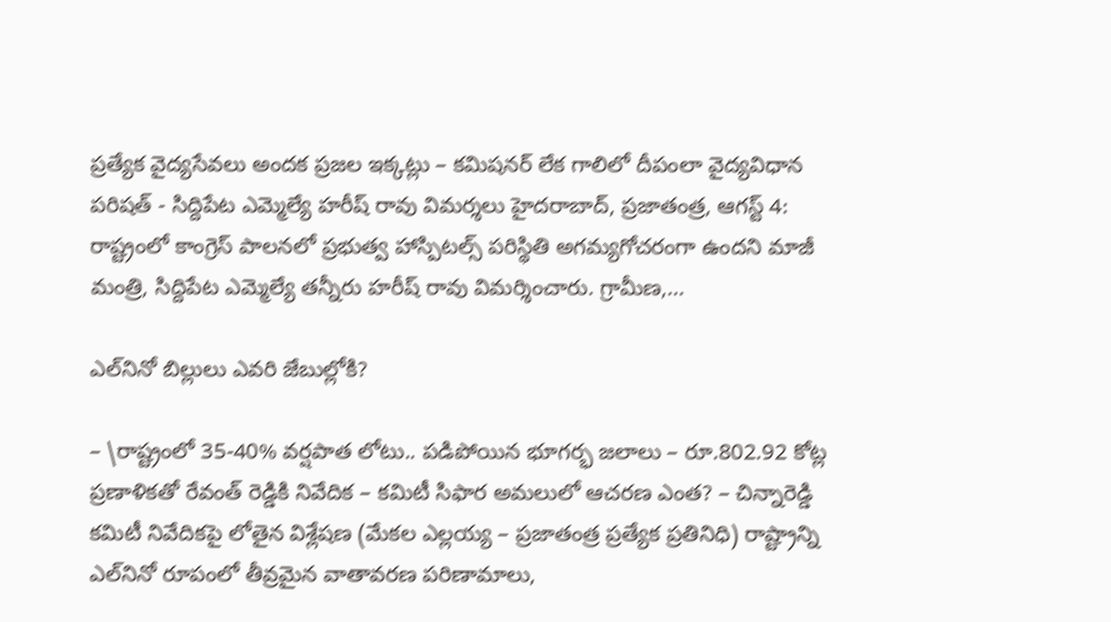ప్రత్యేక వైద్యసేవలు అందక ప్రజల ఇక్కట్లు – కమిషనర్‌ ‌లేక గాలిలో దీపంలా వైద్యవిధాన పరిషత్‌ ‌- సిద్దిపేట ఎమ్మెల్యే హరీష్‌ ‌రావు విమర్శలు హైదరాబాద్‌, ప్రజాతంత్ర, ఆగస్ట్ 4: రాష్ట్రంలో కాంగ్రెస్‌ ‌పాలనలో ప్రభుత్వ హాస్పిటల్స్‌ ‌పరిస్థితి అగమ్యగోచరంగా ఉందని మాజీ మంత్రి, సిద్దిపేట ఎమ్మెల్యే తన్నీరు హరీష్‌ ‌రావు విమర్శించారు. గ్రామీణ,…

ఎల్‌నినో బిల్లులు ఎవరి జేబుల్లోకి?

– \రాష్ట్రంలో 35-40% వర్షపాత లోటు.. పడిపోయిన భూగర్భ జలాలు – రూ.802.92 కోట్ల ప్రణాళికతో రేవంత్ రెడ్డికి నివేదిక – కమిటీ సిఫార అమలులో ఆచరణ ఎంత? – చిన్నారెడ్డి కమిటీ నివేదికపై లోతైన విశ్లేషణ (మేకల ఎల్లయ్య – ప్రజాతంత్ర ప్రత్యేక ప్రతినిధి) రాష్ట్రాన్ని ఎల్‌నినో రూపంలో తీవ్రమైన వాతావరణ పరిణామాలు,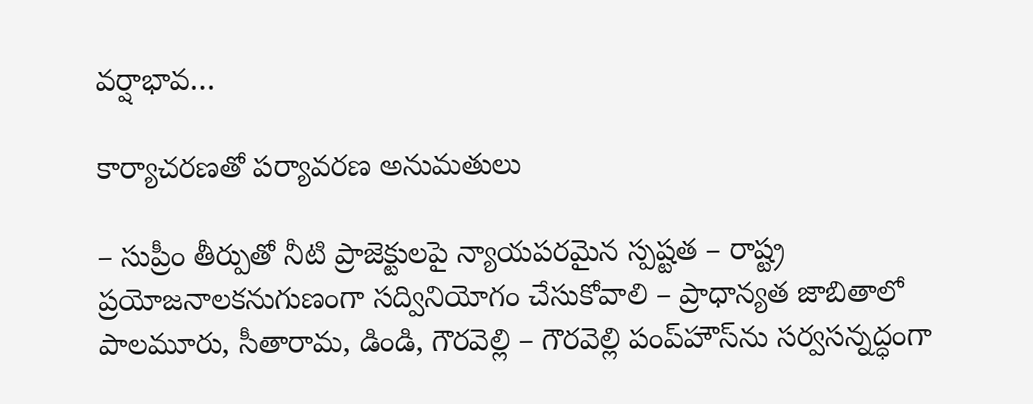వర్షాభావ…

కార్యాచరణతో పర్యావరణ అనుమతులు

– సుప్రీం తీర్పుతో నీటి ప్రాజెక్టులపై న్యాయపరమైన స్పష్టత – రాష్ట్ర ప్రయోజనాలకనుగుణంగా సద్వినియోగం చేసుకోవాలి – ప్రాధాన్యత జాబితాలో పాలమూరు, సీతారామ, డిండి, గౌరవెల్లి – గౌరవెల్లి పంప్‌హౌస్‌ను సర్వసన్నద్ధంగా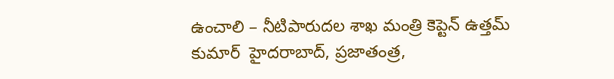ఉంచాలి – నీటిపారుదల శాఖ మంత్రి కెప్టెన్ ఉత్తమ్ కుమార్  హైదరాబాద్, ప్రజాతంత్ర,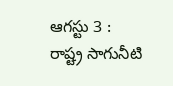ఆగస్టు 3 : రాష్ట్ర సాగునీటి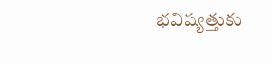భవిష్యత్తుకు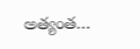అత్యంత…